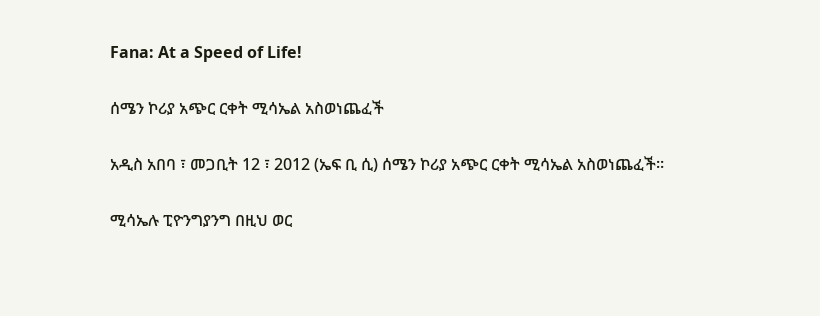Fana: At a Speed of Life!

ሰሜን ኮሪያ አጭር ርቀት ሚሳኤል አስወነጨፈች

አዲስ አበባ ፣ መጋቢት 12 ፣ 2012 (ኤፍ ቢ ሲ) ሰሜን ኮሪያ አጭር ርቀት ሚሳኤል አስወነጨፈች።

ሚሳኤሉ ፒዮንግያንግ በዚህ ወር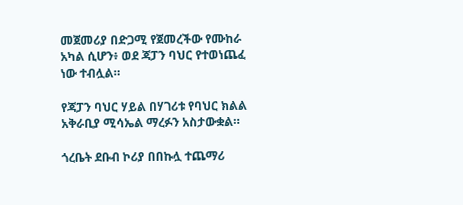መጀመሪያ በድጋሚ የጀመረችው የሙከራ አካል ሲሆን፥ ወደ ጃፓን ባህር የተወነጨፈ ነው ተብሏል።

የጃፓን ባህር ሃይል በሃገሪቱ የባህር ክልል አቅራቢያ ሚሳኤል ማረፉን አስታውቋል።

ጎረቤት ደቡብ ኮሪያ በበኩሏ ተጨማሪ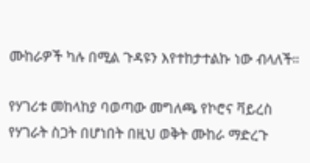ሙከራዎች ካሉ በሚል ጉዳዩን እየተከታተልኩ ነው ብላለች።

የሃገሪቱ መከላከያ ባወጣው መግለጫ የኮሮና ቫይረስ የሃገራት ስጋት በሆነበት በዚህ ወቅት ሙከራ ማድረጉ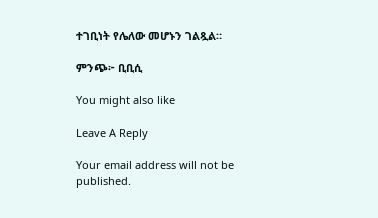ተገቢነት የሌለው መሆኑን ገልጿል።

ምንጭ፦ ቢቢሲ

You might also like

Leave A Reply

Your email address will not be published.